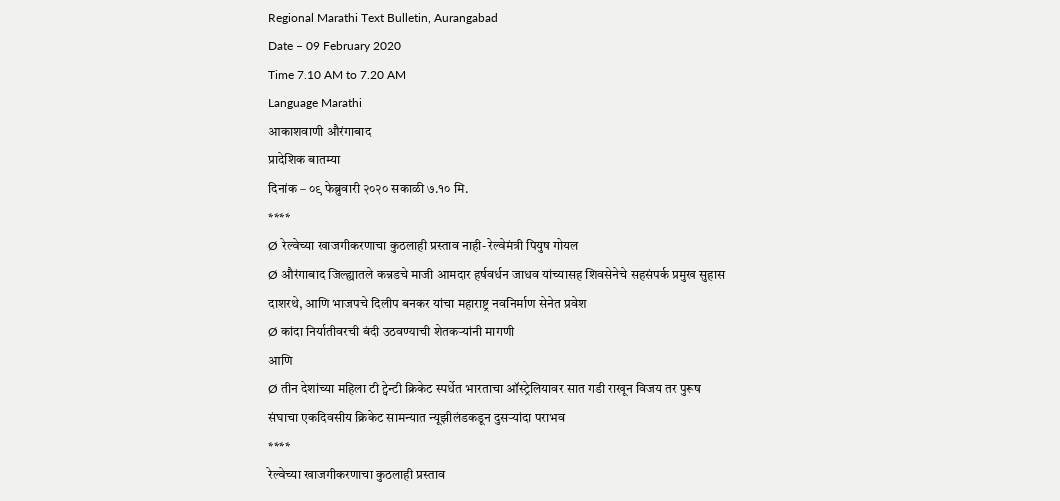Regional Marathi Text Bulletin, Aurangabad
Date – 09 February 2020
Time 7.10 AM to 7.20 AM
Language Marathi
आकाशवाणी औरंगाबाद
प्रादेशिक बातम्या
दिनांक – ०९ फेब्रुवारी २०२० सकाळी ७.१० मि.
****
Ø रेल्वेच्या खाजगीकरणाचा कुठलाही प्रस्ताव नाही- रेल्वेमंत्री पियुष गोयल
Ø औरंगाबाद जिल्ह्यातले कन्नडचे माजी आमदार हर्षवर्धन जाधव यांच्यासह शिवसेनेचे सहसंपर्क प्रमुख सुहास दाशरथे, आणि भाजपचे दिलीप बनकर यांचा महाराष्ट्र नवनिर्माण सेनेत प्रवेश
Ø कांदा निर्यातीवरची बंदी उठवण्याची शेतकऱ्यांनी मागणी
आणि
Ø तीन देशांच्या महिला टी ट्वेन्टी क्रिकेट स्पर्धेत भारताचा ऑस्ट्रेलियावर सात गडी राखून विजय तर पुरूष संघाचा एकदिवसीय क्रिकेट सामन्यात न्यूझीलंडकडून दुसऱ्यांदा पराभव
****
रेल्वेच्या खाजगीकरणाचा कुठलाही प्रस्ताव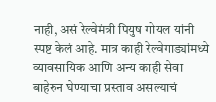नाही, असं रेल्वेमंत्री पियुष गोयल यांनी स्पष्ट केलं आहे. मात्र काही रेल्वेगाड्यांमध्ये व्यावसायिक आणि अन्य काही सेवा बाहेरुन घेण्याचा प्रस्ताव असल्याचं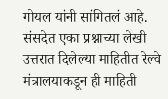गोयल यांनी सांगितलं आहे. संसदेत एका प्रश्नाच्या लेखी उत्तरात दिलेल्या माहितीत रेल्वे मंत्रालयाकडून ही माहिती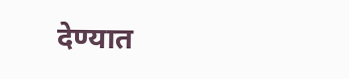देण्यात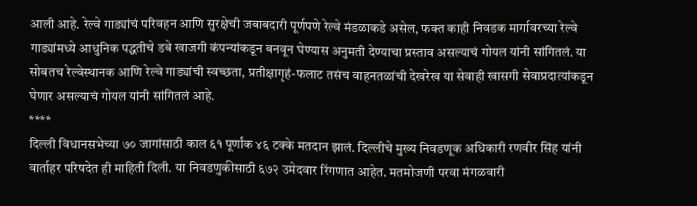आली आहे. रेल्वे गाड्यांचं परिवहन आणि सुरक्षेची जबाबदारी पूर्णपणे रेल्वे मंडळाकडे असेल, फक्त काही निवडक मार्गावरच्या रेल्वे गाड्यांमध्ये आधुनिक पद्धतीचे डबे खाजगी कंपन्यांकडून बनवून घेण्यास अनुमती देण्याचा प्रस्ताव असल्याचं गोयल यांनी सांगितलं. या सोबतच रेल्वेस्थानक आणि रेल्वे गाड्यांची स्वच्छता, प्रतीक्षागृहं-फलाट तसंच वाहनतळांची देखरेख या सेवाही खासगी सेवाप्रदात्यांकडून घेणार असल्याचं गोयल यांनी सांगितलं आहे.
****
दिल्ली विधानसभेच्या ७० जागांसाठी काल ६१ पूर्णांक ४६ टक्के मतदान झालं. दिल्लीचे मुख्य निवडणूक अधिकारी रणवीर सिंह यांनी वार्ताहर परिषदेत ही माहिती दिली. या निवडणुकीसाठी ६७२ उमेदवार रिंगणात आहेत. मतमोजणी परवा मंगळवारी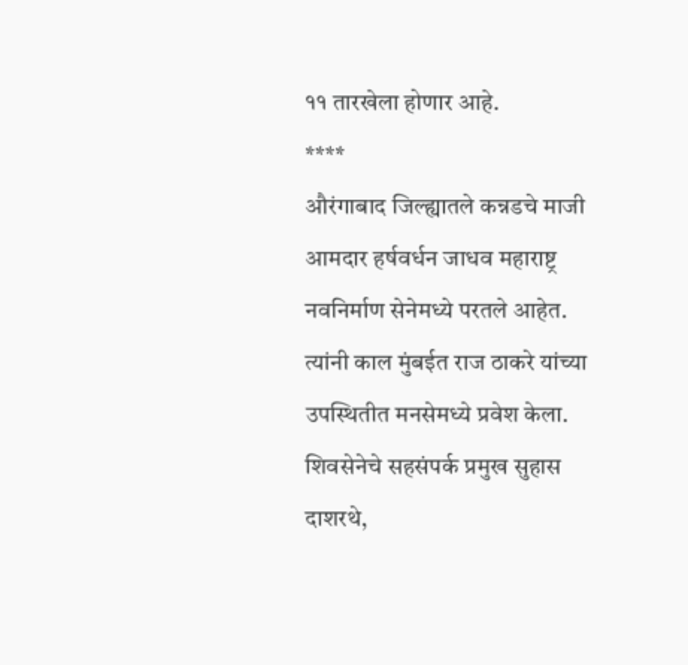११ तारखेला होणार आहे.
****
औरंगाबाद जिल्ह्यातले कन्नडचे माजी आमदार हर्षवर्धन जाधव महाराष्ट्र नवनिर्माण सेनेमध्ये परतले आहेत. त्यांनी काल मुंबईत राज ठाकरे यांच्या उपस्थितीत मनसेमध्ये प्रवेश केला. शिवसेनेचे सहसंपर्क प्रमुख सुहास दाशरथे,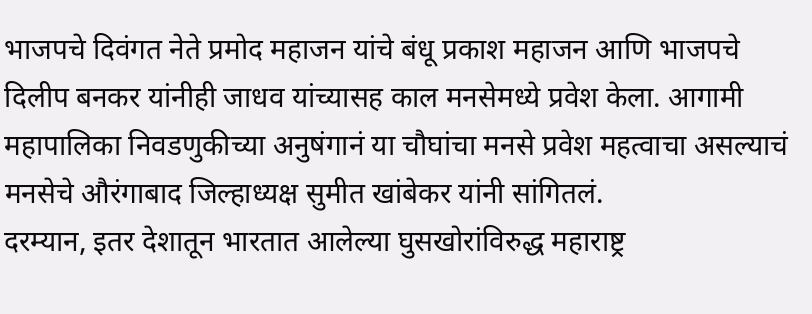भाजपचे दिवंगत नेते प्रमोद महाजन यांचे बंधू प्रकाश महाजन आणि भाजपचे दिलीप बनकर यांनीही जाधव यांच्यासह काल मनसेमध्ये प्रवेश केला. आगामी महापालिका निवडणुकीच्या अनुषंगानं या चौघांचा मनसे प्रवेश महत्वाचा असल्याचं मनसेचे औरंगाबाद जिल्हाध्यक्ष सुमीत खांबेकर यांनी सांगितलं.
दरम्यान, इतर देशातून भारतात आलेल्या घुसखोरांविरुद्ध महाराष्ट्र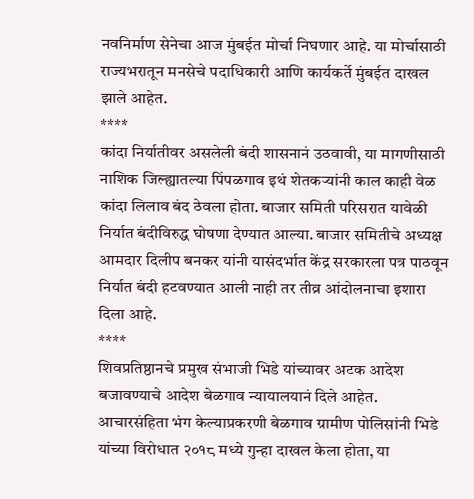नवनिर्माण सेनेचा आज मुंबईत मोर्चा निघणार आहे. या मोर्चासाठी राज्यभरातून मनसेचे पदाधिकारी आणि कार्यकर्ते मुंबईत दाखल झाले आहेत.
****
कांदा निर्यातीवर असलेली बंदी शासनानं उठवावी, या मागणीसाठी नाशिक जिल्ह्यातल्या पिंपळगाव इथं शेतकऱ्यांनी काल काही वेळ कांदा लिलाव बंद ठेवला होता. बाजार समिती परिसरात यावेळी निर्यात बंदीविरुद्ध घोषणा देण्यात आल्या. बाजार समितीचे अध्यक्ष आमदार दिलीप बनकर यांनी यासंदर्भात केंद्र सरकारला पत्र पाठवून निर्यात बंदी हटवण्यात आली नाही तर तीव्र आंदोलनाचा इशारा दिला आहे.
****
शिवप्रतिष्ठानचे प्रमुख संभाजी भिडे यांच्यावर अटक आदेश बजावण्याचे आदेश बेळगाव न्यायालयानं दिले आहेत. आचारसंहिता भंग केल्याप्रकरणी बेळगाव ग्रामीण पोलिसांनी भिडे यांच्या विरोधात २०१८ मध्ये गुन्हा दाखल केला होता, या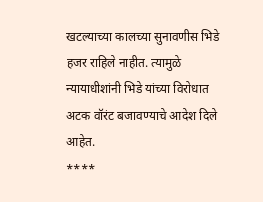खटल्याच्या कालच्या सुनावणीस भिडे हजर राहिले नाहीत. त्यामुळे न्यायाधीशांनी भिडे यांच्या विरोधात अटक वॉरंट बजावण्याचे आदेश दिले आहेत.
****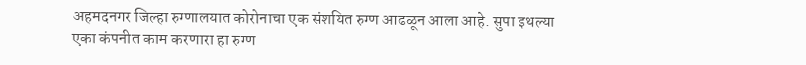अहमदनगर जिल्हा रुग्णालयात कोरोनाचा एक संशयित रुग्ण आढळून आला आहे. सुपा इथल्या एका कंपनीत काम करणारा हा रुग्ण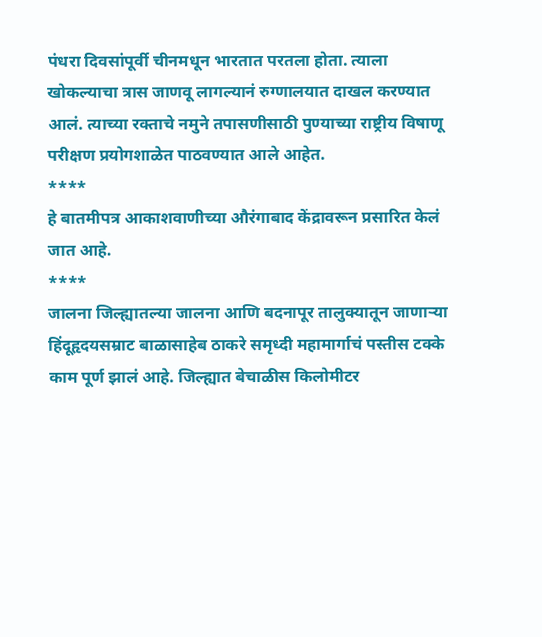पंधरा दिवसांपूर्वी चीनमधून भारतात परतला होता. त्याला खोकल्याचा त्रास जाणवू लागल्यानं रुग्णालयात दाखल करण्यात आलं. त्याच्या रक्ताचे नमुने तपासणीसाठी पुण्याच्या राष्ट्रीय विषाणू परीक्षण प्रयोगशाळेत पाठवण्यात आले आहेत.
****
हे बातमीपत्र आकाशवाणीच्या औरंगाबाद केंद्रावरून प्रसारित केलं जात आहे.
****
जालना जिल्ह्यातल्या जालना आणि बदनापूर तालुक्यातून जाणाऱ्या हिंदूहृदयसम्राट बाळासाहेब ठाकरे समृध्दी महामार्गाचं पस्तीस टक्के काम पूर्ण झालं आहे. जिल्ह्यात बेचाळीस किलोमीटर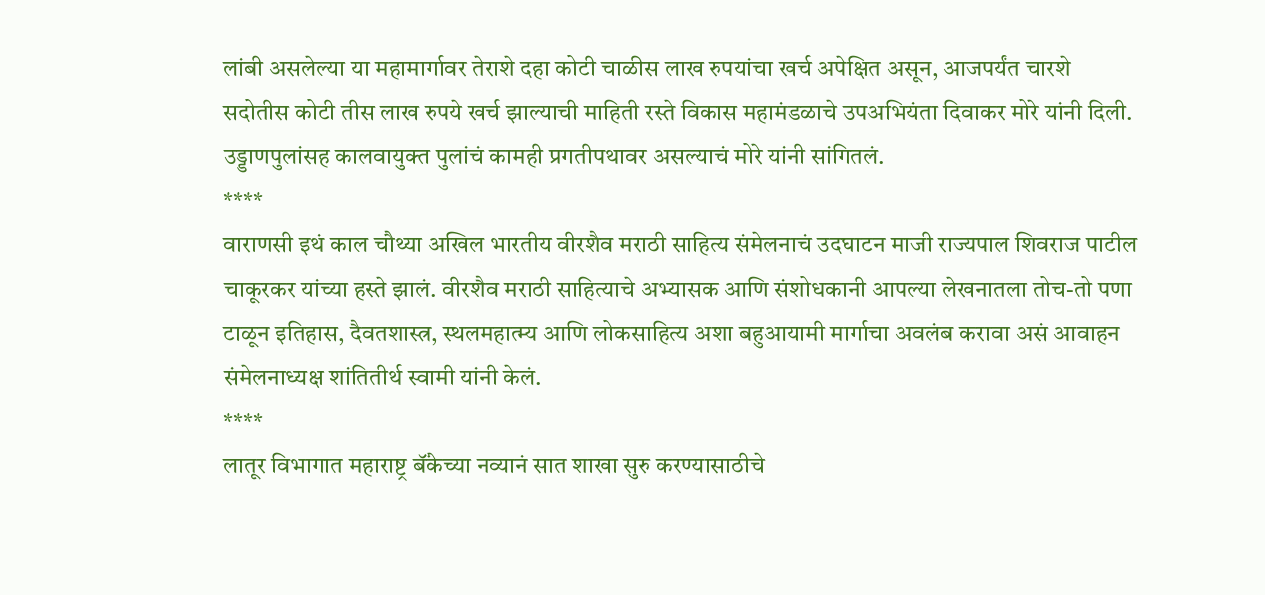लांबी असलेल्या या महामार्गावर तेराशे दहा कोटी चाळीस लाख रुपयांचा खर्च अपेक्षित असून, आजपर्यंत चारशे सदोतीस कोटी तीस लाख रुपये खर्च झाल्याची माहिती रस्ते विकास महामंडळाचे उपअभियंता दिवाकर मोरे यांनी दिली. उड्डाणपुलांसह कालवायुक्त पुलांचं कामही प्रगतीपथावर असल्याचं मोरे यांनी सांगितलं.
****
वाराणसी इथं काल चौथ्या अखिल भारतीय वीरशैव मराठी साहित्य संमेलनाचं उदघाटन माजी राज्यपाल शिवराज पाटील चाकूरकर यांच्या हस्ते झालं. वीरशैव मराठी साहित्याचे अभ्यासक आणि संशोधकानी आपल्या लेखनातला तोच-तो पणा टाळून इतिहास, दैवतशास्त्र, स्थलमहात्म्य आणि लोकसाहित्य अशा बहुआयामी मार्गाचा अवलंब करावा असं आवाहन संमेलनाध्यक्ष शांतितीर्थ स्वामी यांनी केलं.
****
लातूर विभागात महाराष्ट्र बॅंकेच्या नव्यानं सात शाखा सुरु करण्यासाठीचे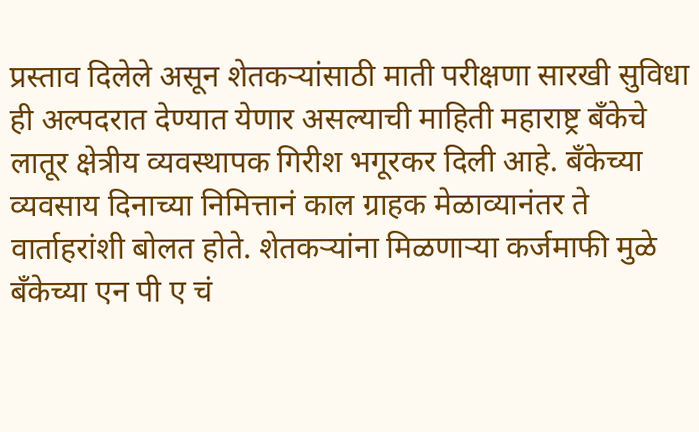प्रस्ताव दिलेले असून शेतकऱ्यांसाठी माती परीक्षणा सारखी सुविधा ही अल्पदरात देण्यात येणार असल्याची माहिती महाराष्ट्र बॅंकेचे लातूर क्षेत्रीय व्यवस्थापक गिरीश भगूरकर दिली आहे. बॅंकेच्या व्यवसाय दिनाच्या निमित्तानं काल ग्राहक मेळाव्यानंतर ते वार्ताहरांशी बोलत होते. शेतकऱ्यांना मिळणाऱ्या कर्जमाफी मुळे बॅंकेच्या एन पी ए चं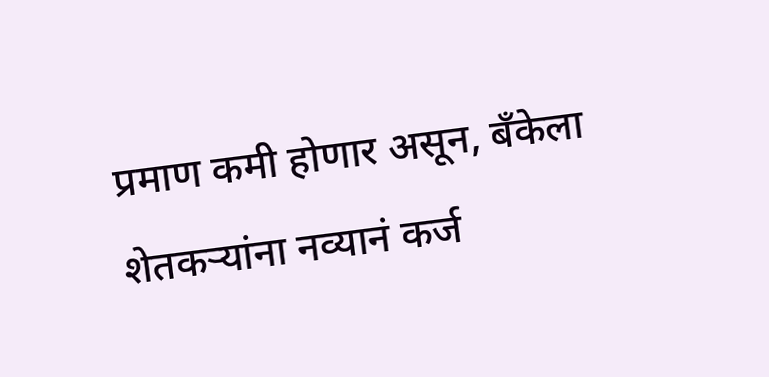प्रमाण कमी होणार असून, बॅंकेला शेतकऱ्यांना नव्यानं कर्ज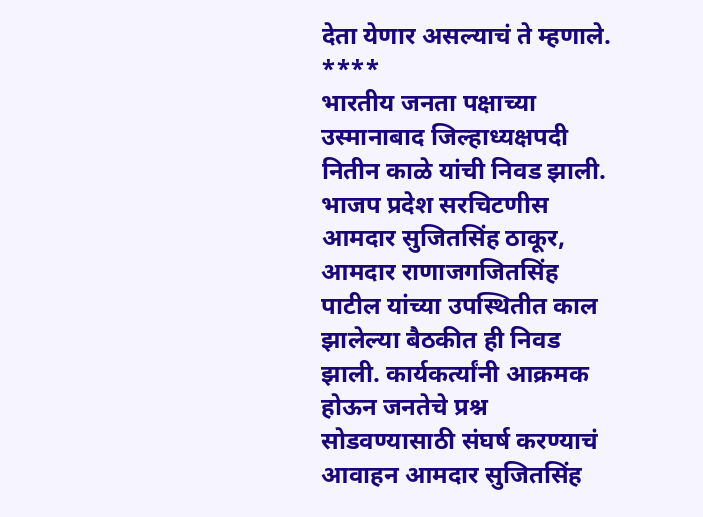देता येणार असल्याचं ते म्हणाले.
****
भारतीय जनता पक्षाच्या उस्मानाबाद जिल्हाध्यक्षपदी नितीन काळे यांची निवड झाली. भाजप प्रदेश सरचिटणीस आमदार सुजितसिंह ठाकूर, आमदार राणाजगजितसिंह पाटील यांच्या उपस्थितीत काल झालेल्या बैठकीत ही निवड झाली. कार्यकर्त्यांनी आक्रमक होऊन जनतेचे प्रश्न सोडवण्यासाठी संघर्ष करण्याचं आवाहन आमदार सुजितसिंह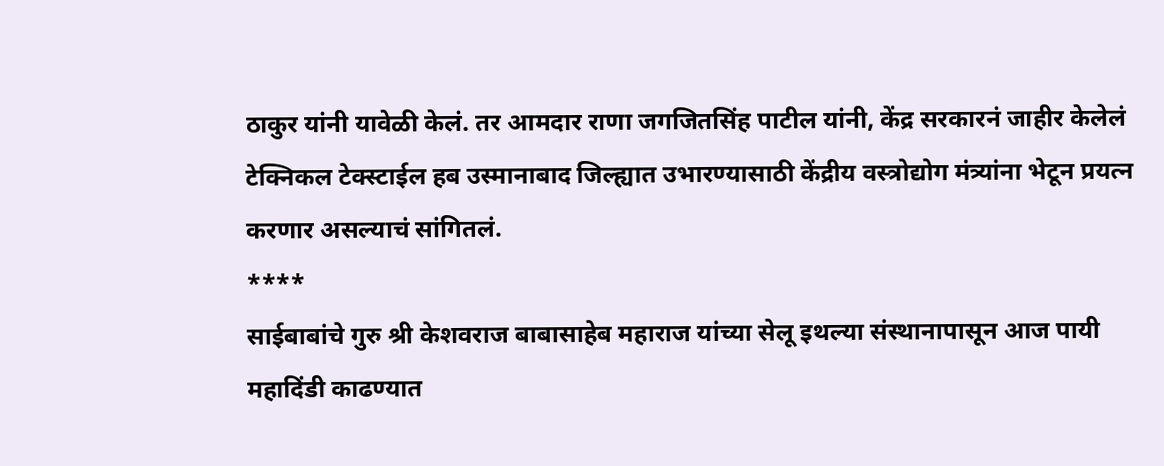ठाकुर यांनी यावेळी केलं. तर आमदार राणा जगजितसिंह पाटील यांनी, केंद्र सरकारनं जाहीर केलेलं टेक्निकल टेक्स्टाईल हब उस्मानाबाद जिल्ह्यात उभारण्यासाठी केंद्रीय वस्त्रोद्योग मंत्र्यांना भेटून प्रयत्न करणार असल्याचं सांगितलं.
****
साईबाबांचे गुरु श्री केशवराज बाबासाहेब महाराज यांच्या सेलू इथल्या संस्थानापासून आज पायी महादिंडी काढण्यात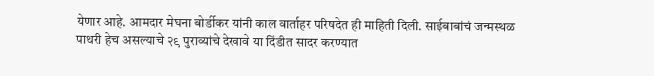येणार आहे. आमदार मेघना बोर्डीकर यांनी काल वार्ताहर परिषदेत ही माहिती दिली. साईबाबांचं जन्मस्थळ पाथरी हेच असल्याचे २९ पुराव्यांचे देखावे या दिंडीत सादर करण्यात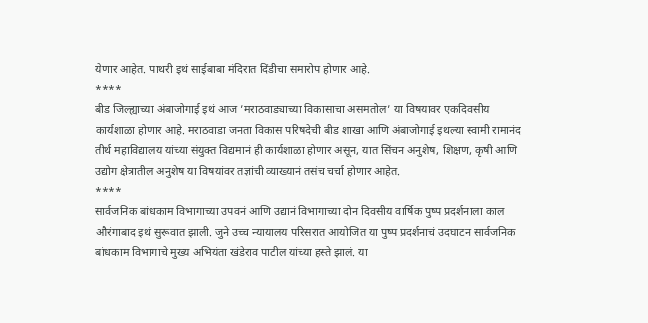येणार आहेत. पाथरी इथं साईबाबा मंदिरात दिंडीचा समारोप होणार आहे.
****
बीड जिल्ह्याच्या अंबाजोगाई इथं आज ’मराठवाड्याच्या विकासाचा असमतोल’ या विषयावर एकदिवसीय कार्यशाळा होणार आहे. मराठवाडा जनता विकास परिषदेची बीड शाखा आणि अंबाजोगाई इथल्या स्वामी रामानंद तीर्थ महाविद्यालय यांच्या संयुक्त विद्यमानं ही कार्यशाळा होणार असून, यात सिंचन अनुशेष, शिक्षण, कृषी आणि उद्योग क्षेत्रातील अनुशेष या विषयांवर तज्ञांची व्याख्यानं तसंच चर्चा होणार आहेत.
****
सार्वजनिक बांधकाम विभागाच्या उपवनं आणि उद्यानं विभागाच्या दोन दिवसीय वार्षिक पुष्प प्रदर्शनाला काल औरंगाबाद इथं सुरूवात झाली. जुने उच्च न्यायालय परिसरात आयोजित या पुष्प प्रदर्शनाचं उदघाटन सार्वजनिक बांधकाम विभागाचे मुख्य अभियंता खंडेराव पाटील यांच्या हस्ते झालं. या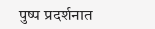पुष्प प्रदर्शनात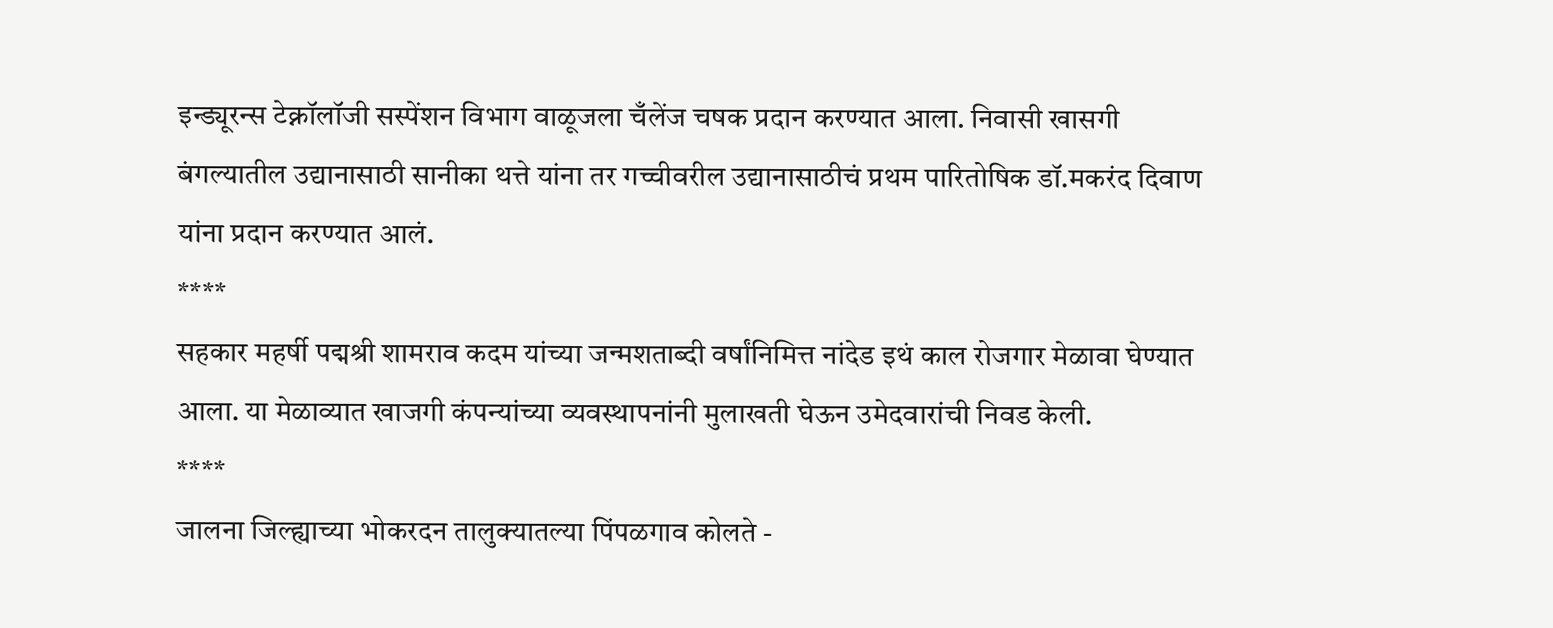इन्ड्यूरन्स टेक्नॉलॉजी सस्पेंशन विभाग वाळूजला चँलेंज चषक प्रदान करण्यात आला. निवासी खासगी बंगल्यातील उद्यानासाठी सानीका थत्ते यांना तर गच्चीवरील उद्यानासाठीचं प्रथम पारितोषिक डॉ.मकरंद दिवाण यांना प्रदान करण्यात आलं.
****
सहकार महर्षी पद्मश्री शामराव कदम यांच्या जन्मशताब्दी वर्षांनिमित्त नांदेड इथं काल रोजगार मेळावा घेण्यात आला. या मेळाव्यात खाजगी कंपन्यांच्या व्यवस्थापनांनी मुलाखती घेऊन उमेदवारांची निवड केली.
****
जालना जिल्ह्याच्या भोकरदन तालुक्यातल्या पिंपळगाव कोलते -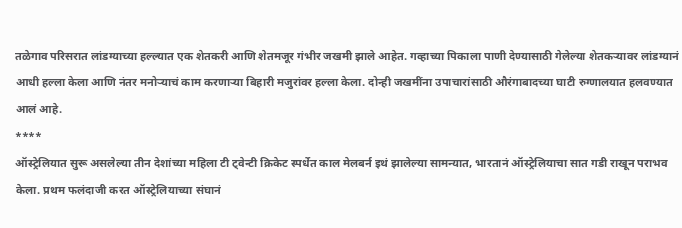तळेगाव परिसरात लांडग्याच्या हल्ल्यात एक शेतकरी आणि शेतमजूर गंभीर जखमी झाले आहेत. गव्हाच्या पिकाला पाणी देण्यासाठी गेलेल्या शेतकऱ्यावर लांडग्यानं आधी हल्ला केला आणि नंतर मनोऱ्याचं काम करणाऱ्या बिहारी मजुरांवर हल्ला केला. दोन्ही जखमींना उपाचारांसाठी औरंगाबादच्या घाटी रुग्णालयात हलवण्यात आलं आहे.
****
ऑस्ट्रेलियात सुरू असलेल्या तीन देशांच्या महिला टी ट्वेन्टी क्रिकेट स्पर्धेत काल मेलबर्न इथं झालेल्या सामन्यात, भारतानं ऑस्ट्रेलियाचा सात गडी राखून पराभव केला. प्रथम फलंदाजी करत ऑस्ट्रेलियाच्या संघानं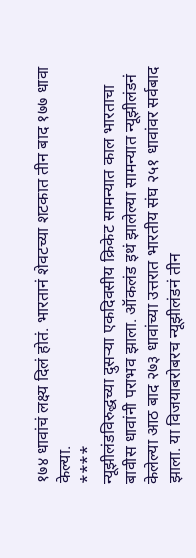१७४ धावांचं लक्ष्य दिलं होतं. भारतानं शेवटच्या शटकात तीन बाद १७७ धावा केल्या.
****
न्यूझीलंडविरुद्धच्या दुसऱ्या एकदिवसीय क्रिकेट सामन्यात काल भारताचा बावीस धावांनी पराभव झाला. ऑकलंड इथं झालेल्या सामन्यात न्यूझीलंडनं केलेल्या आठ बाद २७३ धावांच्या उत्तरात भारतीय संघ २५१ धावांवर सर्वबाद झाला. या विजयाबरोबरच न्यूझीलंडनं तीन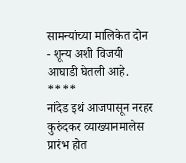सामन्यांच्या मालिकेत दोन - शून्य अशी विजयी आघाडी घेतली आहे.
****
नांदेड इथं आजपासून नरहर कुरुंदकर व्याख्यानमालेस प्रारंभ होत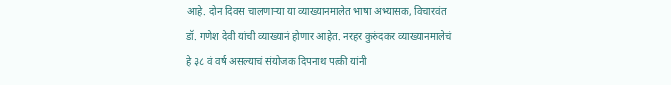आहे. दोन दिवस चालणाऱ्या या व्याख्यानमालेत भाषा अभ्यासक, विचारवंत डॉ. गणेश देवी यांची व्याख्यानं होणार आहेत. नरहर कुरुंदकर व्याख्यानमालेचं हे ३८ वं वर्ष असल्याचं संयोजक दिपनाथ पत्की यांनी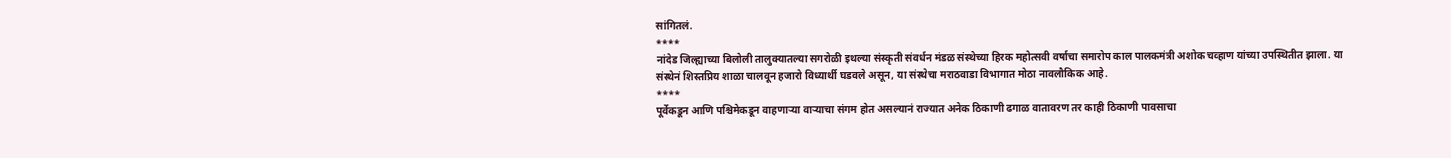सांगितलं.
****
नांदेड जिल्ह्याच्या बिलोली तालुक्यातल्या सगरोळी इथल्या संस्कृती संवर्धन मंडळ संस्थेच्या हिरक महोत्सवी वर्षाचा समारोप काल पालकमंत्री अशोक चव्हाण यांच्या उपस्थितीत झाला. या संस्थेनं शिस्तप्रिय शाळा चालवून हजारो विध्यार्थी घडवले असून, या संस्थेचा मराठवाडा विभागात मोठा नावलौकिक आहे.
****
पूर्वेकडून आणि पश्चिमेकडून वाहणाऱ्या वाऱ्याचा संगम होत असल्यानं राज्यात अनेक ठिकाणी ढगाळ वातावरण तर काही ठिकाणी पावसाचा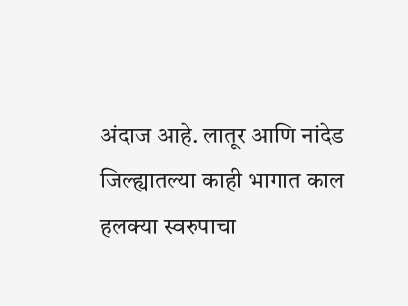अंदाज आहे. लातूर आणि नांदेड जिल्ह्यातल्या काही भागात काल हलक्या स्वरुपाचा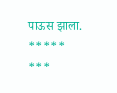पाऊस झाला.
*****
***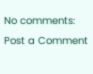No comments:
Post a Comment